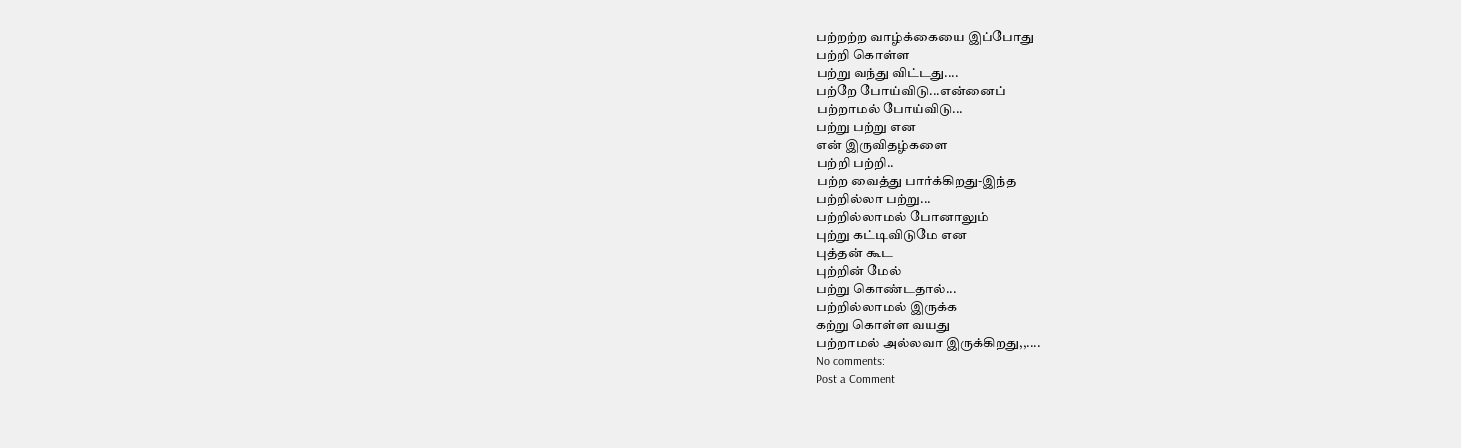பற்றற்ற வாழ்க்கையை இப்போது
பற்றி கொள்ள
பற்று வந்து விட்டது....
பற்றே போய்விடு...என்னைப்
பற்றாமல் போய்விடு...
பற்று பற்று என
என் இருவிதழ்களை
பற்றி பற்றி..
பற்ற வைத்து பார்க்கிறது-இந்த
பற்றில்லா பற்று...
பற்றில்லாமல் போனாலும்
புற்று கட்டிவிடுமே என
புத்தன் கூட
புற்றின் மேல்
பற்று கொண்டதால்...
பற்றில்லாமல் இருக்க
கற்று கொள்ள வயது
பற்றாமல் அல்லவா இருக்கிறது,,....
No comments:
Post a Comment